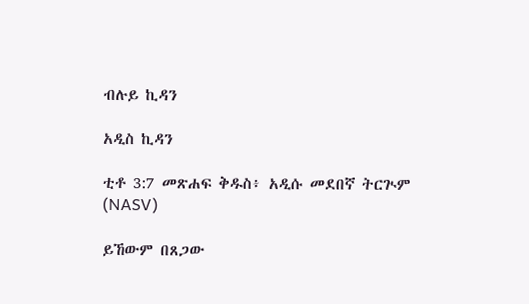ብሉይ ኪዳን

አዲስ ኪዳን

ቲቶ 3:7 መጽሐፍ ቅዱስ፥ አዲሱ መደበኛ ትርጒም (NASV)

ይኸውም በጸጋው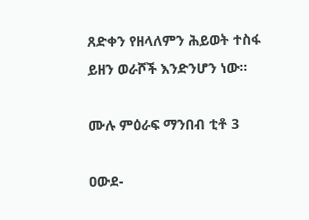ጸድቀን የዘላለምን ሕይወት ተስፋ ይዘን ወራሾች እንድንሆን ነው።

ሙሉ ምዕራፍ ማንበብ ቲቶ 3

ዐውደ-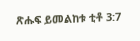ጽሑፍ ይመልከቱ ቲቶ 3:7